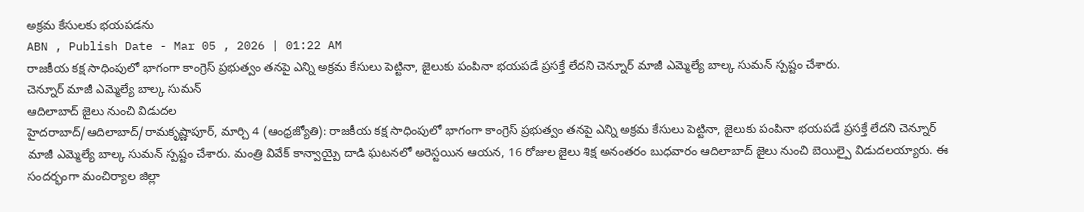అక్రమ కేసులకు భయపడను
ABN , Publish Date - Mar 05 , 2026 | 01:22 AM
రాజకీయ కక్ష సాధింపులో భాగంగా కాంగ్రెస్ ప్రభుత్వం తనపై ఎన్ని అక్రమ కేసులు పెట్టినా, జైలుకు పంపినా భయపడే ప్రసక్తే లేదని చెన్నూర్ మాజీ ఎమ్మెల్యే బాల్క సుమన్ స్పష్టం చేశారు.
చెన్నూర్ మాజీ ఎమ్మెల్యే బాల్క సుమన్
ఆదిలాబాద్ జైలు నుంచి విడుదల
హైదరాబాద్/ఆదిలాబాద్/రామకృష్ణాపూర్, మార్చి 4 (ఆంధ్రజ్యోతి): రాజకీయ కక్ష సాధింపులో భాగంగా కాంగ్రెస్ ప్రభుత్వం తనపై ఎన్ని అక్రమ కేసులు పెట్టినా, జైలుకు పంపినా భయపడే ప్రసక్తే లేదని చెన్నూర్ మాజీ ఎమ్మెల్యే బాల్క సుమన్ స్పష్టం చేశారు. మంత్రి వివేక్ కాన్వాయ్పై దాడి ఘటనలో అరెస్టయిన ఆయన, 16 రోజుల జైలు శిక్ష అనంతరం బుధవారం ఆదిలాబాద్ జైలు నుంచి బెయిల్పై విడుదలయ్యారు. ఈ సందర్భంగా మంచిర్యాల జిల్లా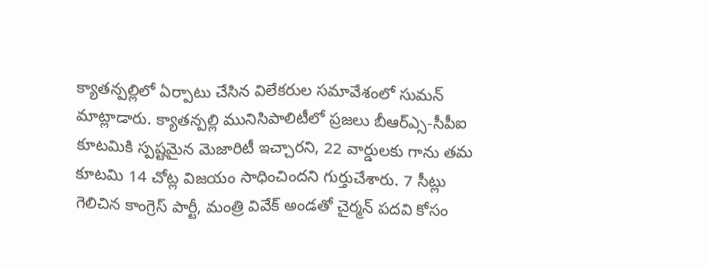క్యాతన్పల్లిలో ఏర్పాటు చేసిన విలేకరుల సమావేశంలో సుమన్ మాట్లాడారు. క్యాతన్పల్లి మునిసిపాలిటీలో ప్రజలు బీఆర్ఎ్స-సీపీఐ కూటమికి స్పష్టమైన మెజారిటీ ఇచ్చారని, 22 వార్డులకు గాను తమ కూటమి 14 చోట్ల విజయం సాధించిందని గుర్తుచేశారు. 7 సీట్లు గెలిచిన కాంగ్రెస్ పార్టీ, మంత్రి వివేక్ అండతో చైర్మన్ పదవి కోసం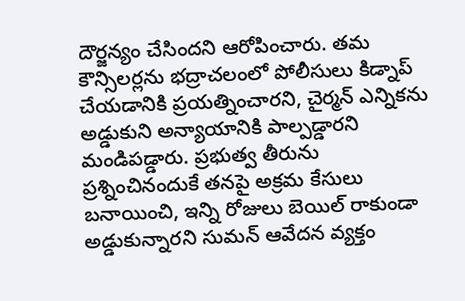దౌర్జన్యం చేసిందని ఆరోపించారు. తమ కౌన్సిలర్లను భద్రాచలంలో పోలీసులు కిడ్నాప్ చేయడానికి ప్రయత్నించారని, చైర్మన్ ఎన్నికను అడ్డుకుని అన్యాయానికి పాల్పడ్డారని మండిపడ్డారు. ప్రభుత్వ తీరును ప్రశ్నించినందుకే తనపై అక్రమ కేసులు బనాయించి, ఇన్ని రోజులు బెయిల్ రాకుండా అడ్డుకున్నారని సుమన్ ఆవేదన వ్యక్తం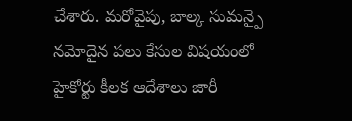చేశారు. మరోవైపు, బాల్క సుమన్పై నమోదైన పలు కేసుల విషయంలో హైకోర్టు కీలక ఆదేశాలు జారీ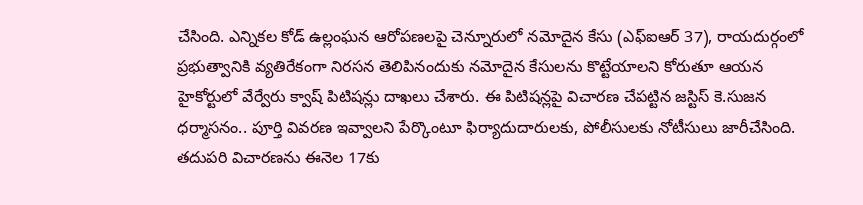చేసింది. ఎన్నికల కోడ్ ఉల్లంఘన ఆరోపణలపై చెన్నూరులో నమోదైన కేసు (ఎఫ్ఐఆర్ 37), రాయదుర్గంలో ప్రభుత్వానికి వ్యతిరేకంగా నిరసన తెలిపినందుకు నమోదైన కేసులను కొట్టేయాలని కోరుతూ ఆయన హైకోర్టులో వేర్వేరు క్వాష్ పిటిషన్లు దాఖలు చేశారు. ఈ పిటిషన్లపై విచారణ చేపట్టిన జస్టిస్ కె.సుజన ధర్మాసనం.. పూర్తి వివరణ ఇవ్వాలని పేర్కొంటూ ఫిర్యాదుదారులకు, పోలీసులకు నోటీసులు జారీచేసింది. తదుపరి విచారణను ఈనెల 17కు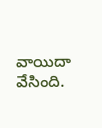వాయిదా వేసింది.